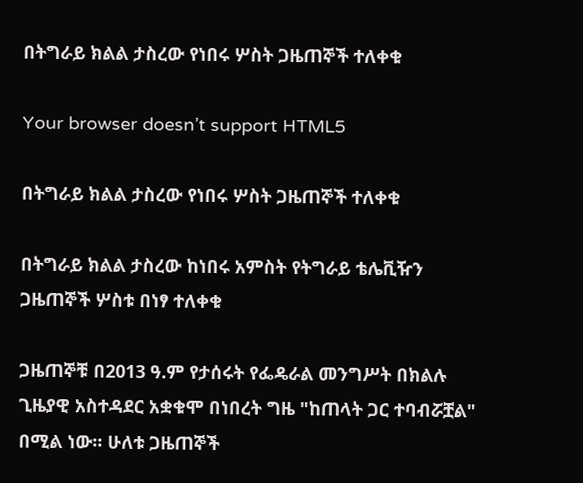በትግራይ ክልል ታስረው የነበሩ ሦስት ጋዜጠኞች ተለቀቁ

Your browser doesn’t support HTML5

በትግራይ ክልል ታስረው የነበሩ ሦስት ጋዜጠኞች ተለቀቁ

በትግራይ ክልል ታስረው ከነበሩ አምስት የትግራይ ቴሌቪዥን ጋዜጠኞች ሦስቱ በነፃ ተለቀቁ

ጋዜጠኞቹ በ2013 ዓ.ም የታሰሩት የፌዴራል መንግሥት በክልሉ ጊዜያዊ አስተዳደር አቋቁሞ በነበረት ግዜ "ከጠላት ጋር ተባብሯቿል" በሚል ነው፡፡ ሁለቱ ጋዜጠኞች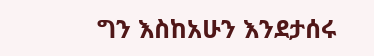ግን እስከአሁን እንደታሰሩ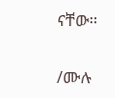ናቸው፡፡

/ሙሉ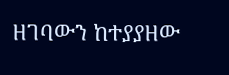ዘገባውን ከተያያዘው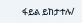ፋይል ይከታተሉ/